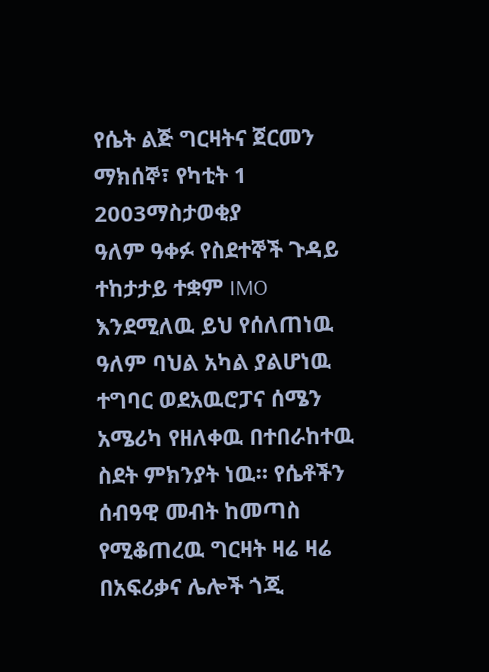የሴት ልጅ ግርዛትና ጀርመን
ማክሰኞ፣ የካቲት 1 2003ማስታወቂያ
ዓለም ዓቀፉ የስደተኞች ጉዳይ ተከታታይ ተቋም IMO እንደሚለዉ ይህ የሰለጠነዉ ዓለም ባህል አካል ያልሆነዉ ተግባር ወደአዉሮፓና ሰሜን አሜሪካ የዘለቀዉ በተበራከተዉ ስደት ምክንያት ነዉ። የሴቶችን ሰብዓዊ መብት ከመጣስ የሚቆጠረዉ ግርዛት ዛሬ ዛሬ በአፍሪቃና ሌሎች ጎጂ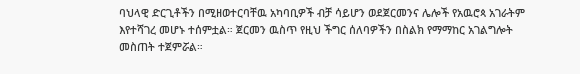ባህላዊ ድርጊቶችን በሚዘወተርባቸዉ አካባቢዎች ብቻ ሳይሆን ወደጀርመንና ሌሎች የአዉሮጳ አገራትም እየተሻገረ መሆኑ ተሰምቷል። ጀርመን ዉስጥ የዚህ ችግር ሰለባዎችን በስልክ የማማከር አገልግሎት መስጠት ተጀምሯል።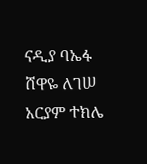ናዲያ ባኤፋ
ሸዋዬ ለገሠ
አርያም ተክሌ